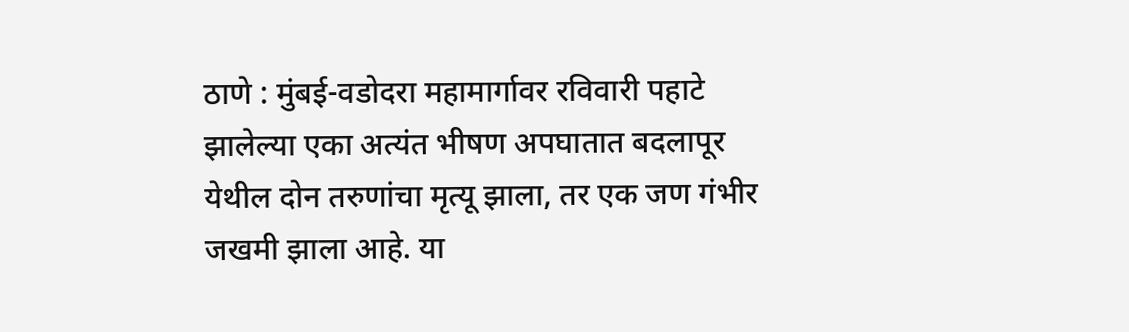ठाणे : मुंबई-वडोदरा महामार्गावर रविवारी पहाटे झालेल्या एका अत्यंत भीषण अपघातात बदलापूर येथील दोन तरुणांचा मृत्यू झाला, तर एक जण गंभीर जखमी झाला आहे. या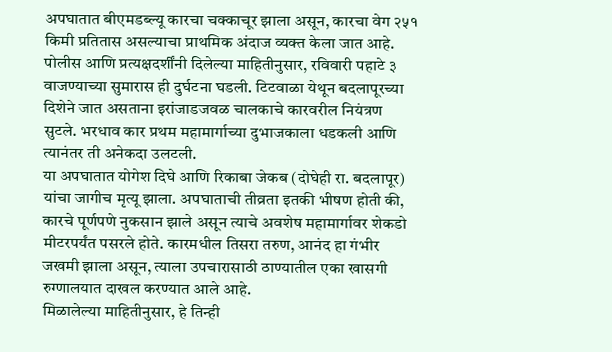अपघातात बीएमडब्ल्यू कारचा चक्काचूर झाला असून, कारचा वेग २५१ किमी प्रतितास असल्याचा प्राथमिक अंदाज व्यक्त केला जात आहे.
पोलीस आणि प्रत्यक्षदर्शींनी दिलेल्या माहितीनुसार, रविवारी पहाटे ३ वाजण्याच्या सुमारास ही दुर्घटना घडली. टिटवाळा येथून बदलापूरच्या दिशेने जात असताना इरांजाडजवळ चालकाचे कारवरील नियंत्रण सुटले. भरधाव कार प्रथम महामार्गाच्या दुभाजकाला धडकली आणि त्यानंतर ती अनेकदा उलटली.
या अपघातात योगेश दिघे आणि रिकाबा जेकब (दोघेही रा. बदलापूर) यांचा जागीच मृत्यू झाला. अपघाताची तीव्रता इतकी भीषण होती की, कारचे पूर्णपणे नुकसान झाले असून त्याचे अवशेष महामार्गावर शेकडो मीटरपर्यंत पसरले होते. कारमधील तिसरा तरुण, आनंद हा गंभीर जखमी झाला असून, त्याला उपचारासाठी ठाण्यातील एका खासगी रुग्णालयात दाखल करण्यात आले आहे.
मिळालेल्या माहितीनुसार, हे तिन्ही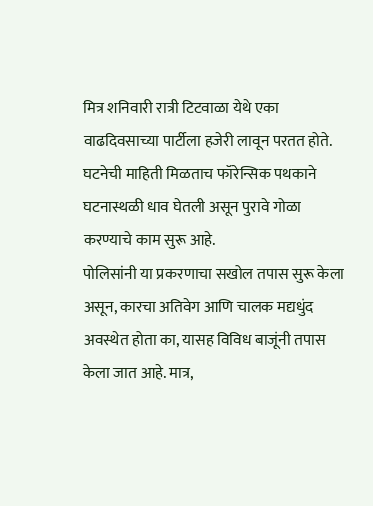मित्र शनिवारी रात्री टिटवाळा येथे एका वाढदिवसाच्या पार्टीला हजेरी लावून परतत होते. घटनेची माहिती मिळताच फॉरेन्सिक पथकाने घटनास्थळी धाव घेतली असून पुरावे गोळा करण्याचे काम सुरू आहे.
पोलिसांनी या प्रकरणाचा सखोल तपास सुरू केला असून, कारचा अतिवेग आणि चालक मद्यधुंद अवस्थेत होता का, यासह विविध बाजूंनी तपास केला जात आहे. मात्र,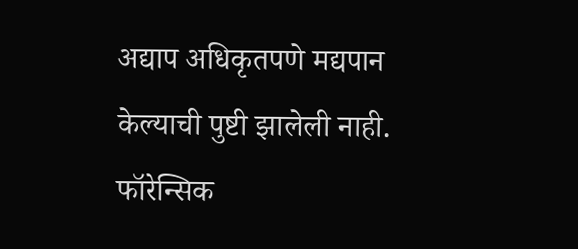अद्याप अधिकृतपणे मद्यपान केल्याची पुष्टी झालेली नाही. फॉरेन्सिक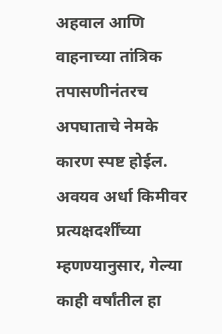अहवाल आणि वाहनाच्या तांत्रिक तपासणीनंतरच अपघाताचे नेमके कारण स्पष्ट होईल.
अवयव अर्धा किमीवर
प्रत्यक्षदर्शींच्या म्हणण्यानुसार, गेल्या काही वर्षांतील हा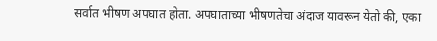सर्वात भीषण अपघात होता. अपघाताच्या भीषणतेचा अंदाज यावरून येतो की, एका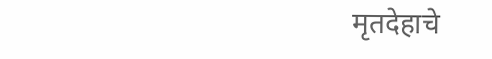मृतदेहाचे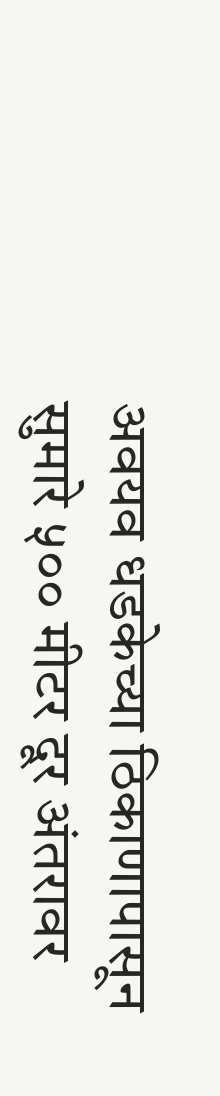अवयव धडकेच्या ठिकाणापासून सुमारे ५०० मीटर दूर अंतरावर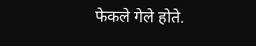फेकले गेले होते.